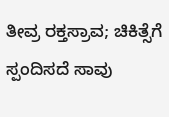ತೀವ್ರ ರಕ್ತಸ್ರಾವ; ಚಿಕಿತ್ಸೆಗೆ ಸ್ಪಂದಿಸದೆ ಸಾವು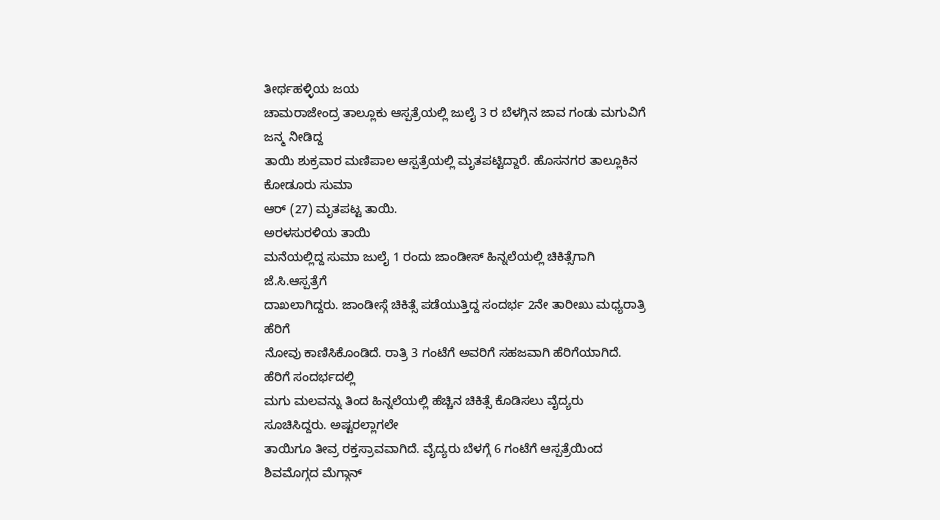ತೀರ್ಥಹಳ್ಳಿಯ ಜಯ
ಚಾಮರಾಜೇಂದ್ರ ತಾಲ್ಲೂಕು ಆಸ್ಪತ್ರೆಯಲ್ಲಿ ಜುಲೈ 3 ರ ಬೆಳಗ್ಗಿನ ಜಾವ ಗಂಡು ಮಗುವಿಗೆ ಜನ್ಮ ನೀಡಿದ್ದ
ತಾಯಿ ಶುಕ್ರವಾರ ಮಣಿಪಾಲ ಆಸ್ಪತ್ರೆಯಲ್ಲಿ ಮೃತಪಟ್ಟಿದ್ದಾರೆ. ಹೊಸನಗರ ತಾಲ್ಲೂಕಿನ ಕೋಡೂರು ಸುಮಾ
ಆರ್ (27) ಮೃತಪಟ್ಟ ತಾಯಿ.
ಅರಳಸುರಳಿಯ ತಾಯಿ
ಮನೆಯಲ್ಲಿದ್ದ ಸುಮಾ ಜುಲೈ 1 ರಂದು ಜಾಂಡೀಸ್ ಹಿನ್ನಲೆಯಲ್ಲಿ ಚಿಕಿತ್ಸೆಗಾಗಿ ಜೆ.ಸಿ.ಆಸ್ಪತ್ರೆಗೆ
ದಾಖಲಾಗಿದ್ದರು. ಜಾಂಡೀಸ್ಗೆ ಚಿಕಿತ್ಸೆ ಪಡೆಯುತ್ತಿದ್ದ ಸಂದರ್ಭ 2ನೇ ತಾರೀಖು ಮಧ್ಯರಾತ್ರಿ ಹೆರಿಗೆ
ನೋವು ಕಾಣಿಸಿಕೊಂಡಿದೆ. ರಾತ್ರಿ 3 ಗಂಟೆಗೆ ಅವರಿಗೆ ಸಹಜವಾಗಿ ಹೆರಿಗೆಯಾಗಿದೆ. ಹೆರಿಗೆ ಸಂದರ್ಭದಲ್ಲಿ
ಮಗು ಮಲವನ್ನು ತಿಂದ ಹಿನ್ನಲೆಯಲ್ಲಿ ಹೆಚ್ಚಿನ ಚಿಕಿತ್ಸೆ ಕೊಡಿಸಲು ವೈದ್ಯರು ಸೂಚಿಸಿದ್ದರು. ಅಷ್ಟರಲ್ಲಾಗಲೇ
ತಾಯಿಗೂ ತೀವ್ರ ರಕ್ತಸ್ರಾವವಾಗಿದೆ. ವೈದ್ಯರು ಬೆಳಗ್ಗೆ 6 ಗಂಟೆಗೆ ಆಸ್ಪತ್ರೆಯಿಂದ ಶಿವಮೊಗ್ಗದ ಮೆಗ್ಗಾನ್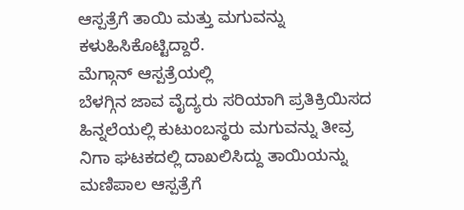ಆಸ್ಪತ್ರೆಗೆ ತಾಯಿ ಮತ್ತು ಮಗುವನ್ನು ಕಳುಹಿಸಿಕೊಟ್ಟಿದ್ದಾರೆ.
ಮೆಗ್ಗಾನ್ ಆಸ್ಪತ್ರೆಯಲ್ಲಿ
ಬೆಳಗ್ಗಿನ ಜಾವ ವೈದ್ಯರು ಸರಿಯಾಗಿ ಪ್ರತಿಕ್ರಿಯಿಸದ ಹಿನ್ನಲೆಯಲ್ಲಿ ಕುಟುಂಬಸ್ಥರು ಮಗುವನ್ನು ತೀವ್ರ
ನಿಗಾ ಘಟಕದಲ್ಲಿ ದಾಖಲಿಸಿದ್ದು ತಾಯಿಯನ್ನು ಮಣಿಪಾಲ ಆಸ್ಪತ್ರೆಗೆ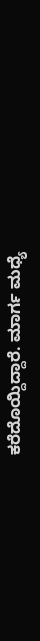ಕರೆದೊಯ್ದಿದ್ದಾರೆ. ಮಾರ್ಗ ಮಧ್ಯೆ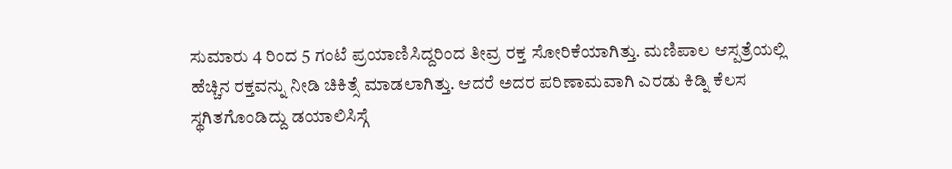ಸುಮಾರು 4 ರಿಂದ 5 ಗಂಟೆ ಪ್ರಯಾಣಿಸಿದ್ದರಿಂದ ತೀವ್ರ ರಕ್ತ ಸೋರಿಕೆಯಾಗಿತ್ತು. ಮಣಿಪಾಲ ಆಸ್ಪತ್ರೆಯಲ್ಲಿ
ಹೆಚ್ಚಿನ ರಕ್ತವನ್ನು ನೀಡಿ ಚಿಕಿತ್ಸೆ ಮಾಡಲಾಗಿತ್ತು. ಆದರೆ ಅದರ ಪರಿಣಾಮವಾಗಿ ಎರಡು ಕಿಡ್ನಿ ಕೆಲಸ
ಸ್ಥಗಿತಗೊಂಡಿದ್ದು ಡಯಾಲಿಸಿಸ್ಗೆ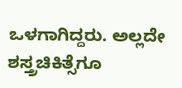ಒಳಗಾಗಿದ್ದರು. ಅಲ್ಲದೇ ಶಸ್ತ್ರಚಿಕಿತ್ಸೆಗೂ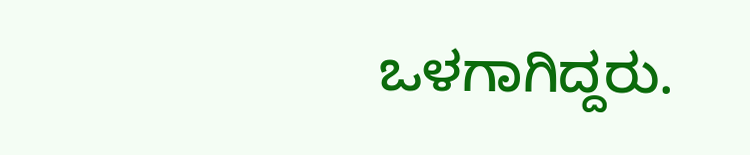ಒಳಗಾಗಿದ್ದರು.